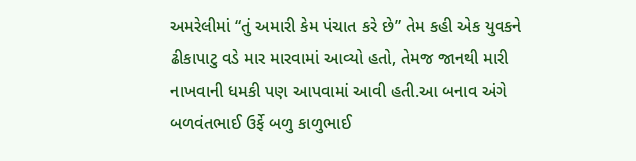અમરેલીમાં “તું અમારી કેમ પંચાત કરે છે” તેમ કહી એક યુવકને ઢીકાપાટુ વડે માર મારવામાં આવ્યો હતો, તેમજ જાનથી મારી નાખવાની ધમકી પણ આપવામાં આવી હતી.આ બનાવ અંગે બળવંતભાઈ ઉર્ફે બળુ કાળુભાઈ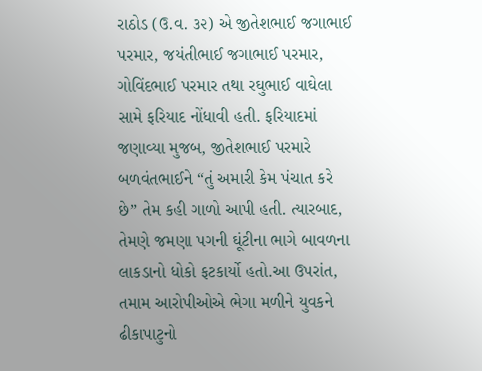રાઠોડ (ઉ.વ. ૩૨) એ જીતેશભાઈ જગાભાઈ પરમાર, જયંતીભાઈ જગાભાઈ પરમાર, ગોવિંદભાઈ પરમાર તથા રઘુભાઈ વાઘેલા સામે ફરિયાદ નોંધાવી હતી. ફરિયાદમાં જણાવ્યા મુજબ, જીતેશભાઈ પરમારે બળવંતભાઈને “તું અમારી કેમ પંચાત કરે છે” તેમ કહી ગાળો આપી હતી. ત્યારબાદ, તેમણે જમણા પગની ઘૂંટીના ભાગે બાવળના લાકડાનો ધોકો ફટકાર્યો હતો.આ ઉપરાંત, તમામ આરોપીઓએ ભેગા મળીને યુવકને ઢીકાપાટુનો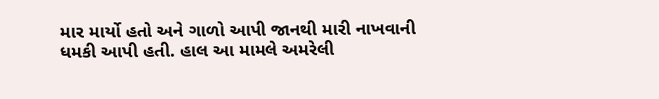માર માર્યો હતો અને ગાળો આપી જાનથી મારી નાખવાની ધમકી આપી હતી. હાલ આ મામલે અમરેલી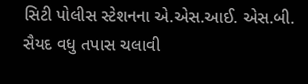સિટી પોલીસ સ્ટેશનના એ.એસ.આઈ. એસ.બી. સૈયદ વધુ તપાસ ચલાવી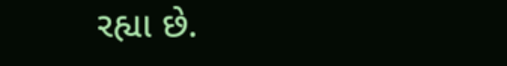રહ્યા છે.